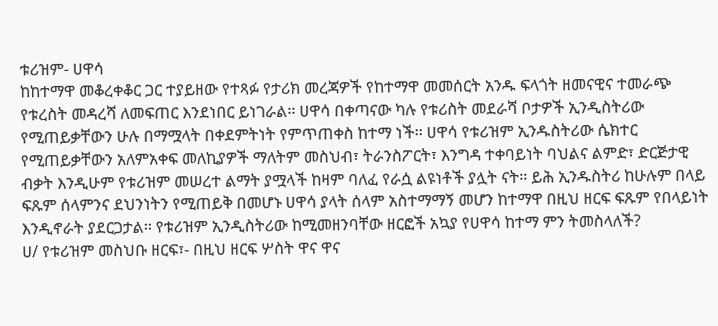ቱሪዝም- ሀዋሳ
ከከተማዋ መቆረቀቆር ጋር ተያይዘው የተጻፉ የታሪክ መረጃዎች የከተማዋ መመሰርት አንዱ ፍላጎት ዘመናዊና ተመራጭ የቱረስት መዳረሻ ለመፍጠር እንደነበር ይነገራል፡፡ ሀዋሳ በቀጣናው ካሉ የቱሪስት መደራሻ ቦታዎች ኢንዲስትሪው የሚጠይቃቸውን ሁሉ በማሟላት በቀደምትነት የምጥጠቀስ ከተማ ነች፡፡ ሀዋሳ የቱሪዝም ኢንዱስትሪው ሴክተር የሚጠይቃቸውን አለምአቀፍ መለኪያዎች ማለትም መስህብ፣ ትራንስፖርት፣ እንግዳ ተቀባይነት ባህልና ልምድ፣ ድርጅታዊ ብቃት እንዲሁም የቱሪዝም መሠረተ ልማት ያሟላች ከዛም ባለፈ የራሷ ልዩነቶች ያሏት ናት፡፡ ይሕ ኢንዱስትሪ ከሁሉም በላይ ፍጹም ሰላምንና ደህንነትን የሚጠይቅ በመሆኑ ሀዋሳ ያላት ሰላም አስተማማኝ መሆን ከተማዋ በዚህ ዘርፍ ፍጹም የበላይነት እንዲኖራት ያደርጋታል፡፡ የቱሪዝም ኢንዲስትሪው ከሚመዘንባቸው ዘርፎች አኳያ የሀዋሳ ከተማ ምን ትመስላለች?
ሀ/ የቱሪዝም መስህቡ ዘርፍ፣- በዚህ ዘርፍ ሦስት ዋና ዋና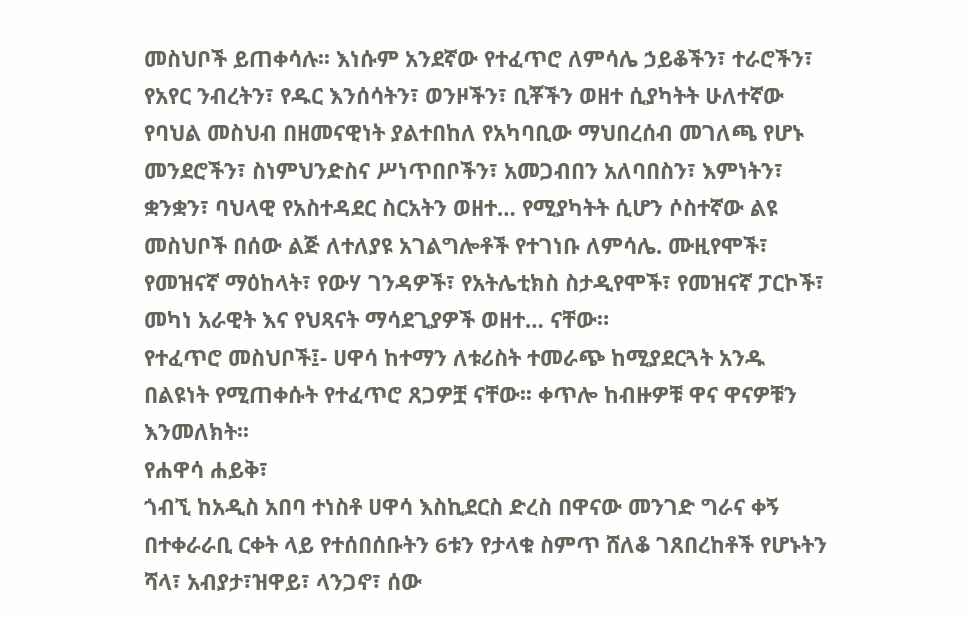መስህቦች ይጠቀሳሉ፡፡ እነሱም አንደኛው የተፈጥሮ ለምሳሌ ኃይቆችን፣ ተራሮችን፣ የአየር ንብረትን፣ የዱር እንሰሳትን፣ ወንዞችን፣ ቢቾችን ወዘተ ሲያካትት ሁለተኛው የባህል መስህብ በዘመናዊነት ያልተበከለ የአካባቢው ማህበረሰብ መገለጫ የሆኑ መንደሮችን፣ ስነምህንድስና ሥነጥበቦችን፣ አመጋብበን አለባበስን፣ እምነትን፣ ቋንቋን፣ ባህላዊ የአስተዳደር ስርአትን ወዘተ… የሚያካትት ሲሆን ሶስተኛው ልዩ መስህቦች በሰው ልጅ ለተለያዩ አገልግሎቶች የተገነቡ ለምሳሌ. ሙዚየሞች፣ የመዝናኛ ማዕከላት፣ የውሃ ገንዳዎች፣ የአትሌቲክስ ስታዲየሞች፣ የመዝናኛ ፓርኮች፣ መካነ አራዊት እና የህጻናት ማሳደጊያዎች ወዘተ… ናቸው።
የተፈጥሮ መስህቦች፤- ሀዋሳ ከተማን ለቱሪስት ተመራጭ ከሚያደርጓት አንዱ በልዩነት የሚጠቀሱት የተፈጥሮ ጸጋዎቿ ናቸው፡፡ ቀጥሎ ከብዙዎቹ ዋና ዋናዎቹን እንመለክት፡፡
የሐዋሳ ሐይቅ፣
ጎብኚ ከአዲስ አበባ ተነስቶ ሀዋሳ እስኪደርስ ድረስ በዋናው መንገድ ግራና ቀኝ በተቀራራቢ ርቀት ላይ የተሰበሰቡትን 6ቱን የታላቁ ስምጥ ሸለቆ ገጸበረከቶች የሆኑትን ሻላ፣ አብያታ፣ዝዋይ፣ ላንጋኖ፣ ሰው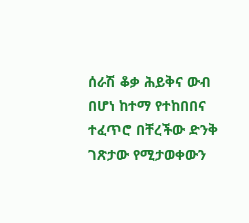ሰራሽ ቆቃ ሕይቅና ውብ በሆነ ከተማ የተከበበና ተፈጥሮ በቸረችው ድንቅ ገጽታው የሚታወቀውን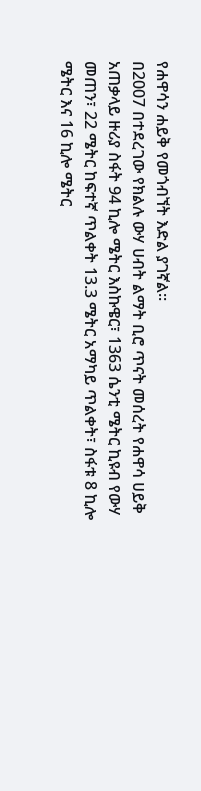የሐዋሳን ሐይቅ የመጎብኘት እድል ያገኛል፡፡
በ2007 በተደረገው የክልሉ ውሃ ሀብት ልማት ቢሮ ጥናት መሰረት የሐዋሳ ሀይቅ አጠቃላይ ዙሪያ ስፋት 94 ኪሎ ሜትር እስኩዌር፣ 1363 ሴንቲ ሜትር ኪዩብ የውሃ መጠን፣ 22 ሜትር ከፍተኛ ጥልቀት 13.3 ሜትር አማካይ ጥልቀት፣ ስፋቱ 8 ኪሎ ሜትር እና 16 ኪሎ ሜትር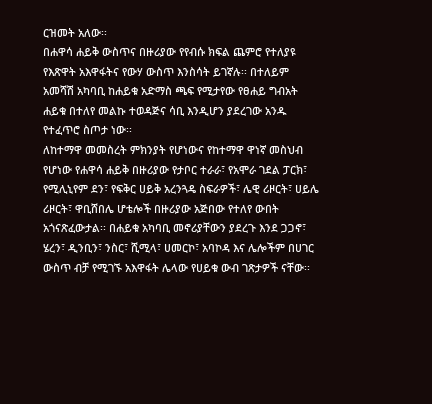ርዝመት አለው፡፡
በሐዋሳ ሐይቅ ውስጥና በዙሪያው የየብሱ ክፍል ጨምሮ የተለያዩ የእጽዋት አእዋፋትና የውሃ ውስጥ እንስሳት ይገኛሉ፡፡ በተለይም አመሻሽ አካባቢ ከሐይቁ አድማስ ጫፍ የሚታየው የፀሐይ ግብአት ሐይቁ በተለየ መልኩ ተወዳጅና ሳቢ እንዲሆን ያደረገው አንዱ የተፈጥሮ ስጦታ ነው፡፡
ለከተማዋ መመስረት ምክንያት የሆነውና የከተማዋ ዋነኛ መስህብ የሆነው የሐዋሳ ሐይቅ በዙሪያው የታቦር ተራራ፣ የአሞራ ገደል ፓርክ፣ የሚሊኒየም ደን፣ የፍቅር ሀይቅ አረንጓዴ ስፍራዎች፣ ሌዊ ሪዞርት፣ ሀይሌ ሪዞርት፣ ዋቢሸበሌ ሆቴሎች በዙሪያው አጅበው የተለየ ውበት አጎናጽፈውታል፡፡ በሐይቁ አካባቢ መኖሪያቸውን ያደረጉ እንደ ጋጋኖ፣ ሄረን፣ ዲንቢን፣ ንስር፣ ሺሚላ፣ ሀመርኮ፣ አባኮዳ እና ሌሎችም በሀገር ውስጥ ብቻ የሚገኙ አእዋፋት ሌላው የሀይቁ ውብ ገጽታዎች ናቸው፡፡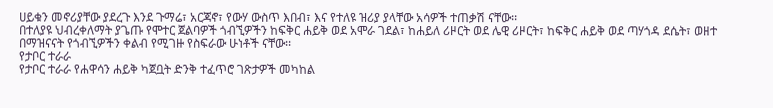ሀይቁን መኖሪያቸው ያደረጉ እንደ ጉማሬ፣ አርጃኖ፣ የውሃ ውስጥ እበብ፣ እና የተለዩ ዝሪያ ያላቸው አሳዎች ተጠቃሽ ናቸው፡፡
በተለያዩ ህብረቀለማት ያጌጡ የሞተር ጀልባዎች ጎብኚዎችን ከፍቅር ሐይቅ ወደ አሞራ ገደል፣ ከሐይለ ሪዞርት ወደ ሌዊ ሪዞርት፣ ከፍቅር ሐይቅ ወደ ጣሃጎዳ ደሴት፣ ወዘተ በማዝናናት የጎብኚዎችን ቀልብ የሚገዙ የስፍራው ሁነቶች ናቸው፡፡
የታቦር ተራራ
የታቦር ተራራ የሐዋሳን ሐይቅ ካጀቧት ድንቅ ተፈጥሮ ገጽታዎች መካከል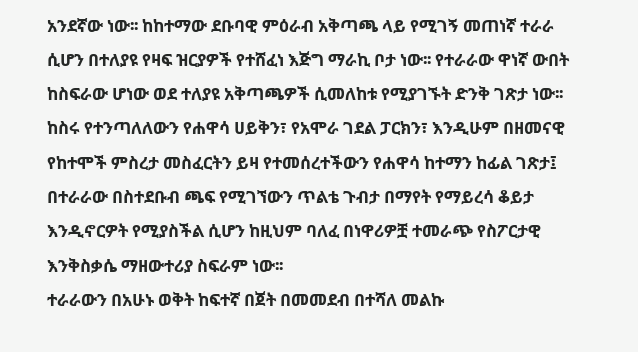አንደኛው ነው፡፡ ከከተማው ደቡባዊ ምዕራብ አቅጣጫ ላይ የሚገኝ መጠነኛ ተራራ ሲሆን በተለያዩ የዛፍ ዝርያዎች የተሸፈነ እጅግ ማራኪ ቦታ ነው፡፡ የተራራው ዋነኛ ውበት ከስፍራው ሆነው ወደ ተለያዩ አቅጣጫዎች ሲመለከቱ የሚያገኙት ድንቅ ገጽታ ነው፡፡ ከስሩ የተንጣለለውን የሐዋሳ ሀይቅን፣ የአሞራ ገደል ፓርክን፣ እንዲሁም በዘመናዊ የከተሞች ምስረታ መስፈርትን ይዛ የተመሰረተችውን የሐዋሳ ከተማን ከፊል ገጽታ፤ በተራራው በስተደቡብ ጫፍ የሚገኘውን ጥልቴ ጉብታ በማየት የማይረሳ ቆይታ እንዲኖርዎት የሚያስችል ሲሆን ከዚህም ባለፈ በነዋሪዎቿ ተመራጭ የስፖርታዊ እንቅስቃሴ ማዘውተሪያ ስፍራም ነው፡፡
ተራራውን በአሁኑ ወቅት ከፍተኛ በጀት በመመደብ በተሻለ መልኩ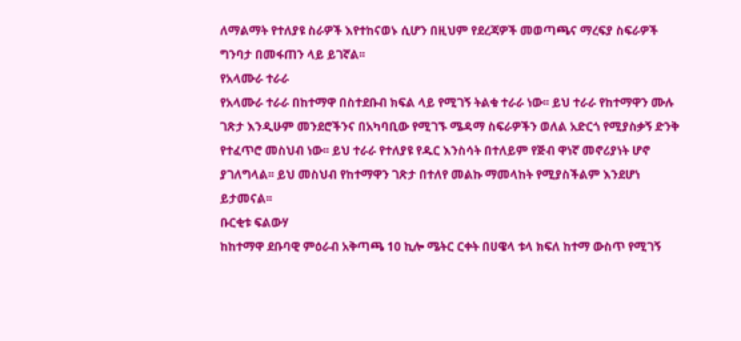ለማልማት የተለያዩ ስራዎች እየተከናወኑ ሲሆን በዚህም የደረጃዎች መወጣጫና ማረፍያ ስፍራዎች ግንባታ በመፋጠን ላይ ይገኛል፡፡
የአላሙራ ተራራ
የአላሙራ ተራራ በከተማዋ በስተደቡብ ክፍል ላይ የሚገኝ ትልቁ ተራራ ነው፡፡ ይህ ተራራ የከተማዋን ሙሉ ገጽታ እንዲሁም መንደሮችንና በአካባቢው የሚገኙ ሜዳማ ስፍራዎችን ወለል አድርጎ የሚያስቃኝ ድንቅ የተፈጥሮ መስህብ ነው፡፡ ይህ ተራራ የተለያዩ የዱር እንስሳት በተለይም የጅብ ዋነኛ መኖሪያነት ሆኖ ያገለግላል፡፡ ይህ መስህብ የከተማዋን ገጽታ በተለየ መልኩ ማመላከት የሚያስችልም እንደሆነ ይታመናል፡፡
ቡርቂቱ ፍልውሃ
ከከተማዋ ደቡባዊ ምዕራብ አቅጣጫ 10 ኪሎ ሜትር ርቀት በሀዌላ ቱላ ክፍለ ከተማ ውስጥ የሚገኝ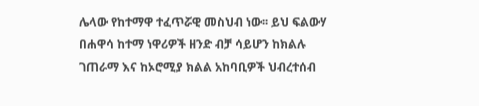ሌላው የከተማዋ ተፈጥሯዊ መስህብ ነው፡፡ ይህ ፍልውሃ በሐዋሳ ከተማ ነዋሪዎች ዘንድ ብቻ ሳይሆን ከክልሉ ገጠራማ እና ከኦሮሚያ ክልል አከባቢዎች ህብረተሰብ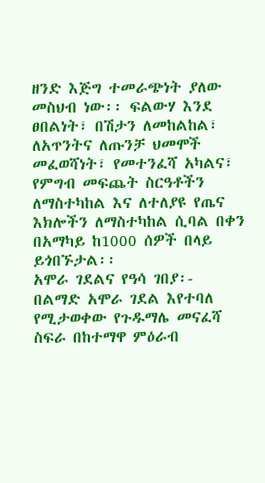ዘንድ እጅግ ተመራጭነት ያለው መስህብ ነው፡፡ ፍልውሃ እንደ ፀበልነት፣ በሽታን ለመከልከል፣ ለአጥንትና ለጡንቻ ህመሞች መፈወሻነት፣ የመተንፈሻ አካልና፣ የምግብ መፍጨት ስርዓቶችን ለማስተካከል እና ለተለያዩ የጤና እክሎችን ለማስተካከል ሲባል በቀን በአማካይ ከ1000 ሰዎች በላይ ይጎበኙታል፡፡
አሞራ ገደልና የዓሳ ገበያ፡-
በልማድ አሞራ ገደል እየተባለ የሚታወቀው የጉዱማሌ መናፈሻ ስፍራ በከተማዋ ምዕራብ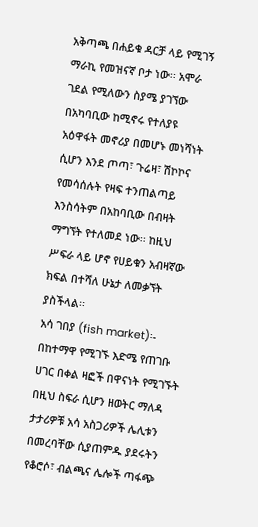አቅጣጫ በሐይቁ ዳርቻ ላይ የሚገኝ ማራኪ የመዝናኛ ቦታ ነው፡፡ አሞራ ገደል የሚለውን ስያሜ ያገኘው በአካባቢው ከሚኖሩ የተለያዩ አዕዋፋት መኖሪያ በመሆኑ መነሻነት ሲሆን እንደ ጦጣ፣ ጉሬዛ፣ ሽኮኮና የመሳሰሉት የዛፍ ተንጠልጣይ እንስሳትም በአከባቢው በብዛት ማግኘት የተለመደ ነው፡፡ ከዚህ ሥፍራ ላይ ሆኖ የሀይቁን አብዛኛው ክፍል በተሻለ ሁኔታ ለመቃኘት ያስችላል፡፡
አሳ ገበያ (fish market)፡- በከተማዋ የሚገኙ እድሜ የጠገቡ ሀገር በቀል ዛፎች በዋናነት የሚገኙት በዚህ ስፍራ ሲሆን ዘወትር ማለዳ ታታሪዎቹ አሳ አስጋሪዎች ሌሊቱን በመረባቸው ሲያጠምዱ ያደሩትን የቆሮሶ፣ ብልጫና ሌሎች ጣፋጭ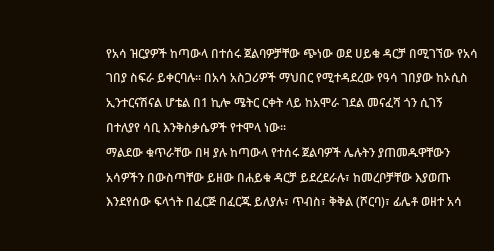የአሳ ዝርያዎች ከጣውላ በተሰሩ ጀልባዎቻቸው ጭነው ወደ ሀይቁ ዳርቻ በሚገኘው የአሳ ገበያ ስፍራ ይቀርባሉ፡፡ በአሳ አስጋሪዎች ማህበር የሚተዳደረው የዓሳ ገበያው ከኦሲስ ኢንተርናሽናል ሆቴል በ1 ኪሎ ሜትር ርቀት ላይ ከአሞራ ገደል መናፈሻ ጎን ሲገኝ በተለያየ ሳቢ እንቅስቃሴዎች የተሞላ ነው፡፡
ማልደው ቁጥራቸው በዛ ያሉ ከጣውላ የተሰሩ ጀልባዎች ሌሉትን ያጠመዱዋቸውን አሳዎችን በውስጣቸው ይዘው በሐይቁ ዳርቻ ይደረደራሉ፣ ከመረቦቻቸው እያወጡ እንደየሰው ፍላጎት በፈርጅ በፈርጁ ይለያሉ፣ ጥብስ፣ ቅቅል (ሾርባ)፣ ፊሌቶ ወዘተ አሳ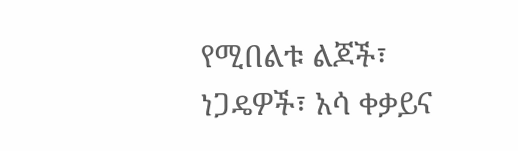የሚበልቱ ልጆች፣ ነጋዴዎች፣ አሳ ቀቃይና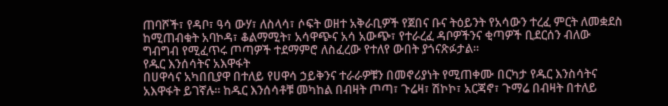ጠባሾች፣ የዳቦ፣ ዓሳ ውሃ፣ ለስላሳ፣ ሶፍት ወዘተ አቅራቢዎች የጀበና ቡና ትዕይንት የአሳውን ተረፈ ምርት ለመቋደስ ከሚጠብቁት አባኮዳ፣ ቆልማሚት፣ አሳዋጭና አሳ አውጭ፣ የተራረፈ ዳቦዎችንና ቂጣዎች ቢደርሰን ብለው ግብግብ የሚፈጥሩ ጦጣዎች ተደማምሮ ለስፈረው የተለየ ውበት ያጎናጽፉታል፡፡
የዱር እንሰሳትና አእዋፋት
በሀዋሳና አካበቢያዋ በተለይ የሀዋሳ ኃይቅንና ተራራዎቹን በመኖሪያነት የሚጠቀሙ በርካታ የዱር እንስሳትና አእዋፋት ይገኛሉ፡፡ ከዱር እንሰሳቶቹ መካከል በብዛት ጦጣ፣ ጉሬዛ፣ ሽኮኮ፣ አርጃኖ፣ ጉማሬ በብዛት በተለይ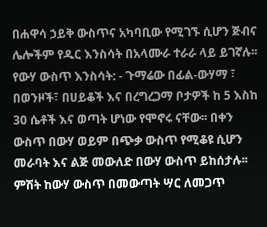በሐዋሳ ኃይቅ ውስጥና አካባቢው የሚገኙ ሲሆን ጅብና ሌሎችም የዱር እንስሳት በአላሙራ ተራራ ላይ ይገኛሉ፡፡
የውሃ ውስጥ እንስሳት: - ጉማሬው በፊል-ውሃማ ፣ በወንዞች፣ በሀይቆች እና በረግረጋማ ቦታዎች ከ 5 እስከ 30 ሴቶች እና ወጣት ሆነው የሞኖሩ ናቸው፡፡ በቀን ውስጥ በውሃ ወይም በጭቃ ውስጥ የሚቆዩ ሲሆን መራባት እና ልጅ መውለድ በውሃ ውስጥ ይከሰታሉ፡፡ ምሽት ከውሃ ውስጥ በመውጣት ሣር ለመጋጥ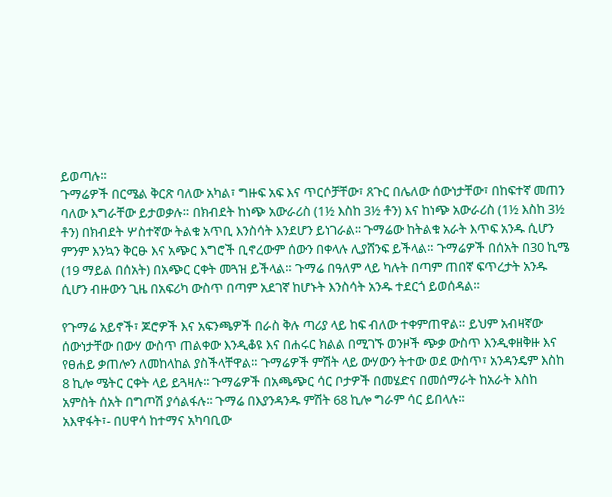ይወጣሉ፡፡
ጉማሬዎች በርሜል ቅርጽ ባለው አካል፣ ግዙፍ አፍ እና ጥርሶቻቸው፣ ጸጉር በሌለው ሰውነታቸው፣ በከፍተኛ መጠን ባለው እግራቸው ይታወቃሉ። በክብደት ከነጭ አውራሪስ (1½ እስከ 3½ ቶን) እና ከነጭ አውራሪስ (1½ እስከ 3½ ቶን) በክብደት ሦስተኛው ትልቁ አጥቢ እንስሳት እንደሆን ይነገራል፡፡ ጉማሬው ከትልቁ አራት እጥፍ አንዱ ሲሆን ምንም እንኳን ቅርፁ እና አጭር እግሮች ቢኖረውም ሰውን በቀላሉ ሊያሸንፍ ይችላል። ጉማሬዎች በሰአት በ30 ኪሜ (19 ማይል በሰአት) በአጭር ርቀት መጓዝ ይችላል። ጉማሬ በዓለም ላይ ካሉት በጣም ጠበኛ ፍጥረታት አንዱ ሲሆን ብዙውን ጊዜ በአፍሪካ ውስጥ በጣም አደገኛ ከሆኑት እንስሳት አንዱ ተደርጎ ይወሰዳል።

የጉማሬ አይኖች፣ ጆሮዎች እና አፍንጫዎች በራስ ቅሉ ጣሪያ ላይ ከፍ ብለው ተቀምጠዋል። ይህም አብዛኛው ሰውነታቸው በውሃ ውስጥ ጠልቀው እንዲቆዩ እና በሐሩር ክልል በሚገኙ ወንዞች ጭቃ ውስጥ እንዲቀዘቅዙ እና የፀሐይ ቃጠሎን ለመከላከል ያስችላቸዋል። ጉማሬዎች ምሽት ላይ ውሃውን ትተው ወደ ውስጥ፣ አንዳንዴም እስከ 8 ኪሎ ሜትር ርቀት ላይ ይጓዛሉ፡፡ ጉማሬዎች በአጫጭር ሳር ቦታዎች በመሄድና በመሰማራት ከአራት እስከ አምስት ሰአት በግጦሽ ያሳልፋሉ፡፡ ጉማሬ በእያንዳንዱ ምሽት 68 ኪሎ ግራም ሳር ይበላሉ፡፡
አእዋፋት፣- በሀዋሳ ከተማና አካባቢው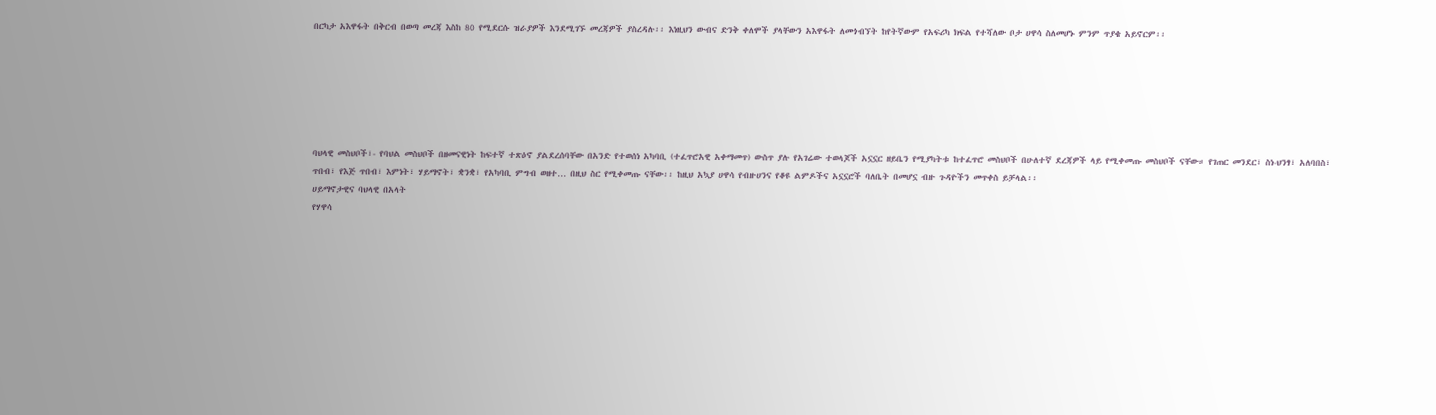በርካታ አእዋፋት በቅርብ በወጣ መረጃ እስከ 80 የሚደርሱ ዝራያዎች እንደሚገኙ መረጃዎች ያስረዳሉ፡፡ እነዚህን ውብና ድንቅ ቀለሞች ያላቸውን አእዋፋት ለመጎብኘት ከየትኛውም የአፍሪካ ክፍል የተሻለው ቦታ ሀዋሳ ስለመሆኑ ምንም ጥያቄ አይኖርም፡፡






ባህላዊ መስህቦች፣- የባህል መስህቦች በዘመናዊነት ከፍተኛ ተጽዕኖ ያልደረሰባቸው በአንድ የተወሰነ አካባቢ (ተፈጥሮአዊ አቀማመጥ) ውስጥ ያሉ የአገሬው ተወላጆች አኗኗር ዘይቤን የሚያካትቱ ከተፈጥሮ መስህቦች በሁለተኛ ደረጃዎች ላይ የሚቀመጡ መስህቦች ናቸው። የገጠር መንደር፣ ስነ-ህንፃ፣ አለባበስ፣ ጥበብ፣ የእጅ ጥበብ፣ እምነት፣ ሃይማኖት፣ ቋንቋ፣ የአካባቢ ምግብ ወዘተ… በዚህ ስር የሚቀመጡ ናቸው፡፡ ከዚህ አኳያ ሀዋሳ የብዙሀንና የቆዩ ልምዶችና አኗኗሮች ባለቤት በመሆኗ ብዙ ጉዳዮችን መጥቀስ ይቻላል፡፡
ሀይማኖታዊና ባህላዊ በአላት
የሃዋሳ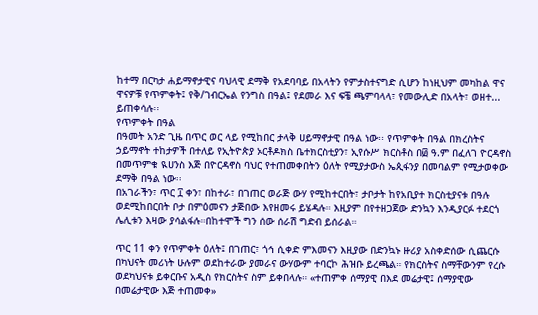ከተማ በርካታ ሐይማኖታዊና ባህላዊ ደማቅ የአደባባይ በአላትን የምታስተናግድ ሲሆን ከነዚህም መካከል ዋና ዋናዎቹ የጥምቀት፤ የቅ/ገብርኤል የንግስ በዓል፤ የደመራ እና ፍቼ ጫምባላላ፣ የመውሊድ በአላት፣ ወዘተ... ይጠቀሳሉ፡፡
የጥምቀት በዓል
በዓመት አንድ ጊዜ በጥር ወር ላይ የሚከበር ታላቅ ሀይማኖታዊ በዓል ነው፡፡ የጥምቀት በዓል በክረስትና ኃይማኖት ተከታዎች በተለይ የኢትዮጵያ ኦርቶዶክስ ቤተክርስቲያን፣ ኢየሱሥ ክርስቶስ በ፴ ዓ.ም በፈለገ ዮርዳኖስ በመጥምቁ ዪሀንስ እጅ በዮርዳኖስ ባህር የተጠመቀበትን ዕለት የሚያታውስ ኤጲፋንያ በመባልም የሚታወቀው ደማቅ በዓል ነው፡፡
በአገራችን፣ ጥር ፲ ቀን፣ በከተራ፣ በገጠር ወራጅ ውሃ የሚከተርበት፣ ታቦታት ከየአቢያተ ክርስቲያናቱ በዓሉ ወደሚከበርበት ቦታ በምዕመናን ታጅበው እየዘመሩ ይሄዳሉ። እዚያም በየተዘጋጀው ድንኳን እንዲያርፉ ተደርጎ ሌሊቱን እዛው ያሳልፋሉ።በከተሞች ግን ሰው ሰራሽ ግድብ ይሰራል።

ጥር 11 ቀን የጥምቀት ዕለት፤ በገጠር፣ ጎኅ ሲቀድ ምእመናን እዚያው በድንኳኑ ዙሪያ አስቀድሰው ሲጨርሱ በካህናት መሪነት ሁሉም ወደከተራው ያመራና ውሃውም ተባርኮ ሕዝቡ ይረጫል። የክርስትና ስማቸውንም የረሱ ወደካህናቱ ይቀርቡና አዲስ የክርስትና ስም ይቀበላሉ። «ተጠምቀ ሰማያዊ በእደ መሬታዊ፤ ሰማያዊው በመሬታዊው እጅ ተጠመቀ»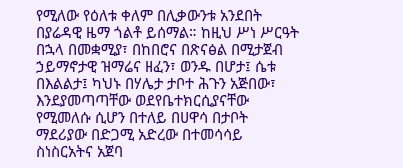የሚለው የዕለቱ ቀለም በሊቃውንቱ አንደበት በያሬዳዊ ዜማ ጎልቶ ይሰማል። ከዚህ ሥነ ሥርዓት በኋላ በመቋሚያ፣ በከበሮና በጽናፅል በሚታጀብ ኃይማኖታዊ ዝማሬና ዘፈን፣ ወንዱ በሆታ፤ ሴቱ በእልልታ፤ ካህኑ በሃሌታ ታቦተ ሕጉን አጅበው፣ እንደያመጣጣቸው ወደየቤተክርሲያናቸው የሚመለሱ ሲሆን በተለይ በሀዋሳ በታቦት ማደሪያው በድጋሚ አድረው በተመሳሳይ ስነስርአትና አጀባ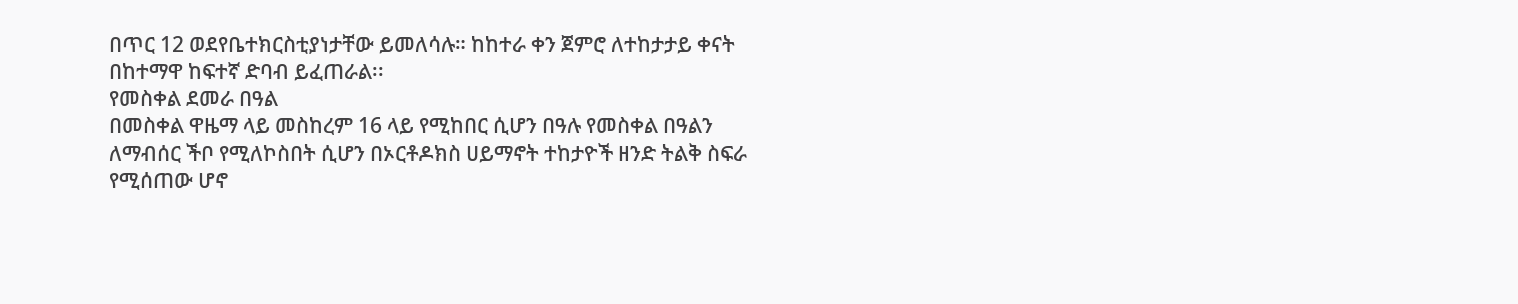በጥር 12 ወደየቤተክርስቲያነታቸው ይመለሳሉ። ከከተራ ቀን ጀምሮ ለተከታታይ ቀናት በከተማዋ ከፍተኛ ድባብ ይፈጠራል፡፡
የመስቀል ደመራ በዓል
በመስቀል ዋዜማ ላይ መስከረም 16 ላይ የሚከበር ሲሆን በዓሉ የመስቀል በዓልን ለማብሰር ችቦ የሚለኮስበት ሲሆን በኦርቶዶክስ ሀይማኖት ተከታዮች ዘንድ ትልቅ ስፍራ የሚሰጠው ሆኖ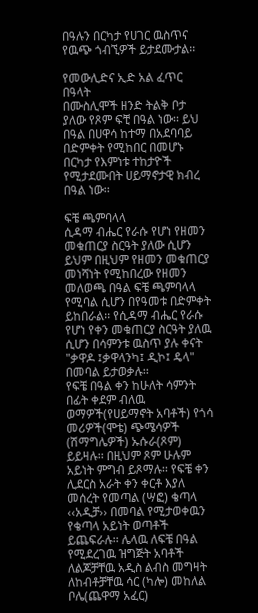በዓሉን በርካታ የሀገር ዉስጥና የዉጭ ጎብኚዎች ይታደሙታል፡፡

የመውሊድና ኢድ አል ፈጥር በዓላት
በሙስሊሞች ዘንድ ትልቅ ቦታ ያለው የጾም ፍቺ በዓል ነው፡፡ ይህ በዓል በሀዋሳ ከተማ በአደባባይ በድምቀት የሚከበር በመሆኑ በርካታ የእምነቱ ተከታዮች የሚታደሙበት ሀይማኖታዊ ክብረ በዓል ነው፡፡

ፍቼ ጫምባላላ
ሲዳማ ብሔር የራሱ የሆነ የዘመን መቁጠርያ ስርዓት ያለው ሲሆን ይህም በዚህም የዘመን መቁጠርያ መነሻነት የሚከበረው የዘመን መለወጫ በዓል ፍቼ ጫምባላላ የሚባል ሲሆን በየዓመቱ በድምቀት ይከበራል፡፡ የሲዳማ ብሔር የራሱ የሆነ የቀን መቁጠርያ ስርዓት ያለዉ ሲሆን በሳምንቱ ዉስጥ ያሉ ቀናት "ቃዋዶ ፤ቃዋላንካ፤ ዲኮ፤ ዴላ" በመባል ይታወቃሉ፡፡
የፍቼ በዓል ቀን ከሁለት ሳምንት በፊት ቀደም ብለዉ ወማዎች(የሀይማኖት አባቶች) የጎሳ መሪዎች(ሞቴ) ጭሜሳዎች (ሽማግሌዎች) ኡሱራ(ጾም) ይይዛሉ፡፡ በዚህም ጾም ሁሉም አይነት ምግብ ይጾማሉ፡፡ የፍቼ ቀን ሊደርስ አራት ቀን ቀርቶ እያለ መሰረት የመጣል (ሣፎ) ቄጣላ ‹‹አዲቻ›› በመባል የሚታወቀዉን የቄጣላ አይነት ወጣቶች ይጨፍራሉ፡፡ ሌላዉ ለፍቼ በዓል የሚደረገዉ ዝግጅት አባቶች ለልጆቻቸዉ አዲስ ልብስ መግዛት ለከብቶቻቸዉ ሳር (ካሎ) መከለል ቦሌ(ጨዋማ አፈር)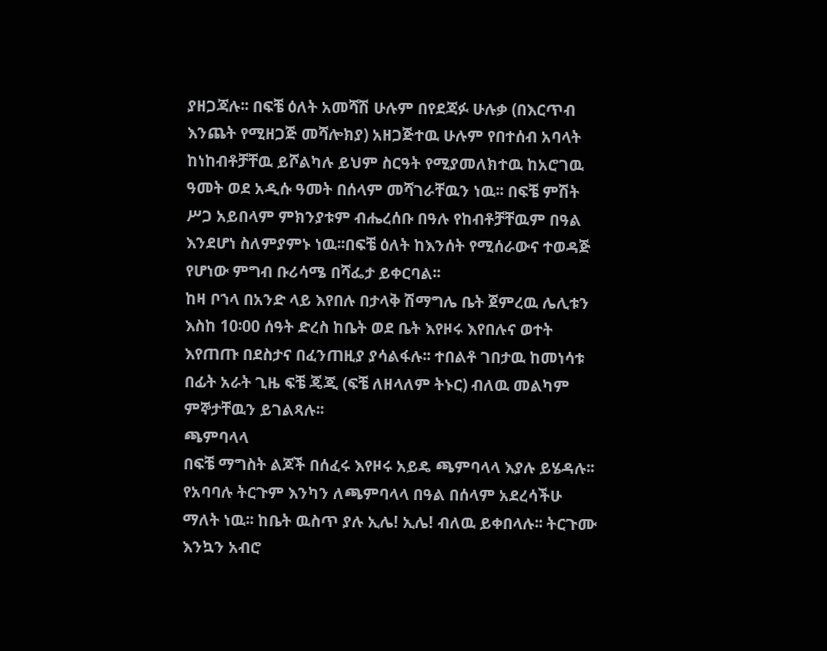ያዘጋጃሉ፡፡ በፍቼ ዕለት አመሻሽ ሁሉም በየደጃፉ ሁሉቃ (በእርጥብ እንጨት የሚዘጋጅ መሻሎክያ) አዘጋጅተዉ ሁሉም የበተሰብ አባላት ከነከብቶቻቸዉ ይሾልካሉ ይህም ስርዓት የሚያመለክተዉ ከአሮገዉ ዓመት ወደ አዲሱ ዓመት በሰላም መሻገራቸዉን ነዉ፡፡ በፍቼ ምሽት ሥጋ አይበላም ምክንያቱም ብሔረሰቡ በዓሉ የከብቶቻቸዉም በዓል እንደሆነ ስለምያምኑ ነዉ፡፡በፍቼ ዕለት ከእንሰት የሚሰራውና ተወዳጅ የሆነው ምግብ ቡሪሳሜ በሻፌታ ይቀርባል፡፡
ከዛ ቦኀላ በአንድ ላይ እየበሉ በታላቅ ሽማግሌ ቤት ጀምረዉ ሌሊቱን እስከ 10፡00 ሰዓት ድረስ ከቤት ወደ ቤት እየዞሩ እየበሉና ወተት እየጠጡ በደስታና በፈንጠዚያ ያሳልፋሉ፡፡ ተበልቶ ገበታዉ ከመነሳቱ በፊት አራት ጊዜ ፍቼ ጄጂ (ፍቼ ለዘላለም ትኑር) ብለዉ መልካም ምኞታቸዉን ይገልጻሉ፡፡
ጫምባላላ
በፍቼ ማግስት ልጆች በሰፈሩ እየዞሩ አይዴ ጫምባላላ እያሉ ይሄዳሉ፡፡ የአባባሉ ትርጉም እንካን ለጫምባላላ በዓል በሰላም አደረሳችሁ ማለት ነዉ፡፡ ከቤት ዉስጥ ያሉ ኢሌ! ኢሌ! ብለዉ ይቀበላሉ፡፡ ትርጉሙ እንኳን አብሮ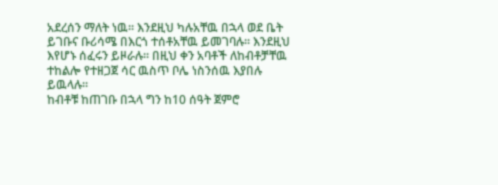አደረሰን ማለት ነዉ፡፡ እንደዚህ ካሉአቸዉ በኋላ ወደ ቤት ይገቡና ቡሪሳሜ በእርጎ ተሰቶአቸዉ ይመገባሉ፡፡ እንደዚህ እየሆኑ ሰፈሩን ይዞራሉ፡፡ በዚህ ቀን አባቶች ለከብቶቻቸዉ ተከልሎ የተዘጋጀ ሳር ዉስጥ ቦሌ ነስንሰዉ እያበሉ ይዉላሉ፡፡
ከብቶቹ ከጠገቡ በኋላ ግን ከ10 ሰዓት ጀምሮ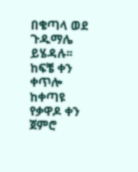በቄጣላ ወደ ጉዱማሌ ይሄዳሉ፡፡ ከፍቼ ቀን ቀጥሎ ከቀጣዩ የቃዋዶ ቀን ጀምሮ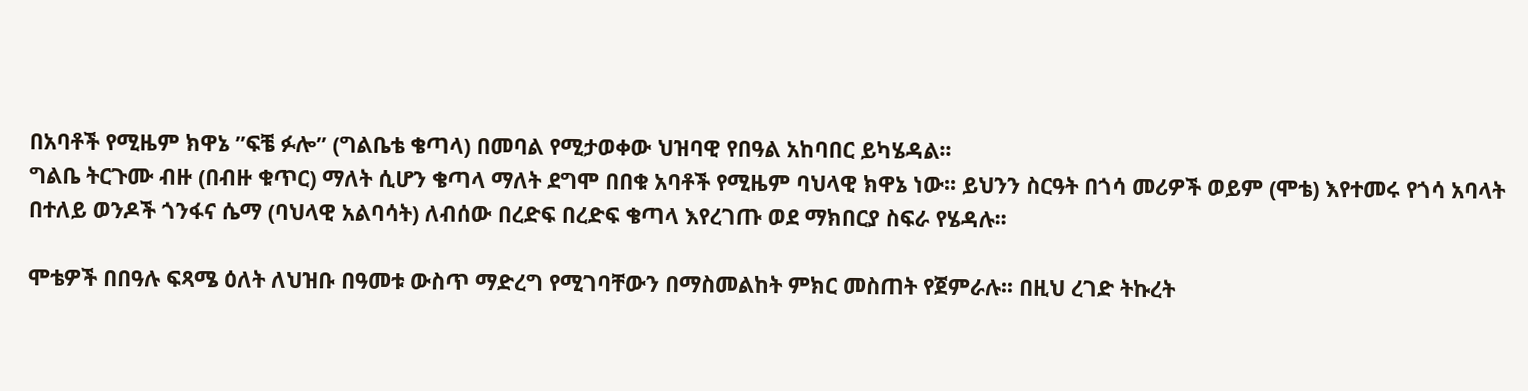በአባቶች የሚዜም ክዋኔ ”ፍቼ ፉሎ” (ግልቤቴ ቄጣላ) በመባል የሚታወቀው ህዝባዊ የበዓል አከባበር ይካሄዳል፡፡
ግልቤ ትርጉሙ ብዙ (በብዙ ቁጥር) ማለት ሲሆን ቄጣላ ማለት ደግሞ በበቁ አባቶች የሚዜም ባህላዊ ክዋኔ ነው፡፡ ይህንን ስርዓት በጎሳ መሪዎች ወይም (ሞቴ) እየተመሩ የጎሳ አባላት በተለይ ወንዶች ጎንፋና ሴማ (ባህላዊ አልባሳት) ለብሰው በረድፍ በረድፍ ቄጣላ እየረገጡ ወደ ማክበርያ ስፍራ የሄዳሉ፡፡

ሞቴዎች በበዓሉ ፍጻሜ ዕለት ለህዝቡ በዓመቱ ውስጥ ማድረግ የሚገባቸውን በማስመልከት ምክር መስጠት የጀምራሉ፡፡ በዚህ ረገድ ትኩረት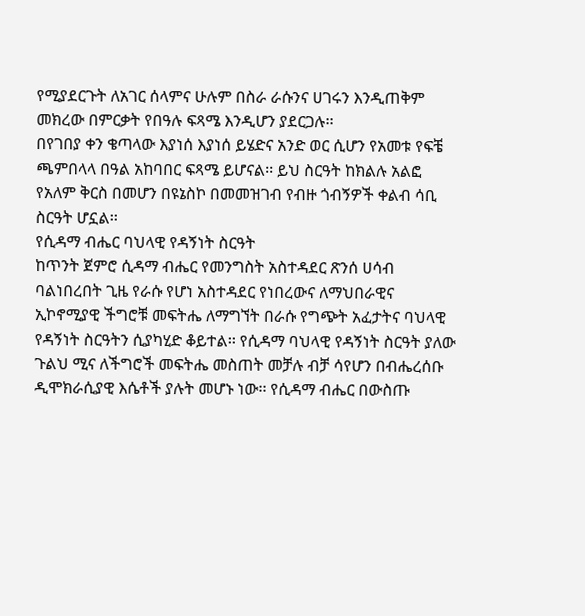የሚያደርጉት ለአገር ሰላምና ሁሉም በስራ ራሱንና ሀገሩን እንዲጠቅም መክረው በምርቃት የበዓሉ ፍጻሜ እንዲሆን ያደርጋሉ፡፡
በየገበያ ቀን ቄጣላው እያነሰ እያነሰ ይሄድና አንድ ወር ሲሆን የአመቱ የፍቼ ጫምበላላ በዓል አከባበር ፍጻሜ ይሆናል፡፡ ይህ ስርዓት ከክልሉ አልፎ የአለም ቅርስ በመሆን በዩኔስኮ በመመዝገብ የብዙ ጎብኝዎች ቀልብ ሳቢ ስርዓት ሆኗል፡፡
የሲዳማ ብሔር ባህላዊ የዳኝነት ስርዓት
ከጥንት ጀምሮ ሲዳማ ብሔር የመንግስት አስተዳደር ጽንሰ ሀሳብ ባልነበረበት ጊዜ የራሱ የሆነ አስተዳደር የነበረውና ለማህበራዊና ኢኮኖሚያዊ ችግሮቹ መፍትሔ ለማግኘት በራሱ የግጭት አፈታትና ባህላዊ የዳኝነት ስርዓትን ሲያካሂድ ቆይተል፡፡ የሲዳማ ባህላዊ የዳኝነት ስርዓት ያለው ጉልህ ሚና ለችግሮች መፍትሔ መስጠት መቻሉ ብቻ ሳየሆን በብሔረሰቡ ዲሞክራሲያዊ እሴቶች ያሉት መሆኑ ነው፡፡ የሲዳማ ብሔር በውስጡ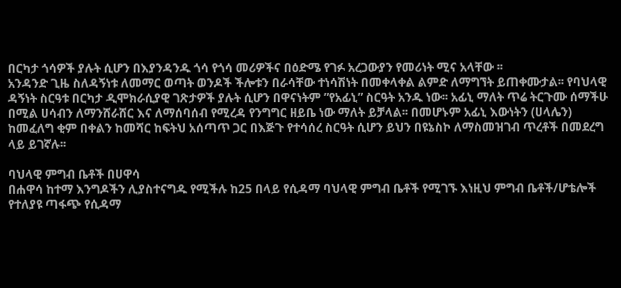በርካታ ጎሳዎች ያሉት ሲሆን በእያንዳንዱ ጎሳ የጎሳ መሪዎችና በዕድሜ የገፉ አረጋውያን የመሪነት ሚና አላቸው ፡፡
አንዳንድ ጊዜ ስለዳኝነቱ ለመማር ወጣት ወንዶች ችሎቱን በራሳቸው ተነሳሽነት በመቀላቀል ልምድ ለማግኘት ይጠቀሙታል፡፡ የባህላዊ ዳኝነት ስርዓቱ በርካታ ዲሞክራሲያዊ ገጽታዎች ያሉት ሲሆን በዋናነትም ”የአፊኒ” ስርዓት አንዱ ነው፡፡ አፊኒ ማለት ጥሬ ትርጉሙ ሰማችሁ በሚል ሀሳብን ለማንሸራሸር እና ለማሰባሰብ የሚረዳ የንግግር ዘይቤ ነው ማለት ይቻላል፡፡ በመሆኑም አፊኒ እውነትን (ሀላሌን) ከመፈለግ ቂም በቀልን ከመሻር ከፍትህ አሰጣጥ ጋር በእጅጉ የተሳሰረ ስርዓት ሲሆን ይህን በዩኔስኮ ለማስመዝገብ ጥረቶች በመደረግ ላይ ይገኛሉ፡፡

ባህላዊ ምግብ ቤቶች በሀዋሳ
በሐዋሳ ከተማ እንግዶችን ሊያስተናግዱ የሚችሉ ከ25 በላይ የሲዳማ ባህላዊ ምግብ ቤቶች የሚገኙ እነዚህ ምግብ ቤቶች/ሆቴሎች የተለያዩ ጣፋጭ የሲዳማ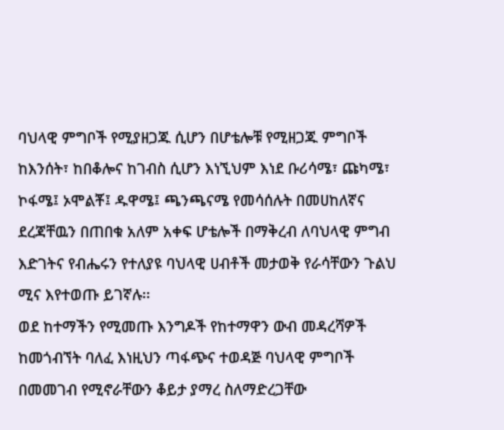ባህላዊ ምግቦች የሚያዘጋጁ ሲሆን በሆቴሎቹ የሚዘጋጁ ምግቦች ከእንሰት፣ ከበቆሎና ከገብስ ሲሆን እነኚህም እነደ ቡሪሳሜ፣ ጩካሜ፣ ኮፋሜ፤ ኦሞልቾ፤ ዱዋሜ፤ ጫንጫናሜ የመሳሰሉት በመሀከለኛና ደረጃቸዉን በጠበቁ አለም አቀፍ ሆቴሎች በማቅረብ ለባህላዊ ምግብ እድገትና የብሔሩን የተለያዩ ባህላዊ ሀብቶች መታወቅ የራሳቸውን ጉልህ ሚና እየተወጡ ይገኛሉ፡፡
ወደ ከተማችን የሚመጡ እንግዶች የከተማዋን ውብ መዳረሻዎች ከመጎብኘት ባለፈ እነዚህን ጣፋጭና ተወዳጅ ባህላዊ ምግቦች በመመገብ የሚኖራቸውን ቆይታ ያማረ ስለማድረጋቸው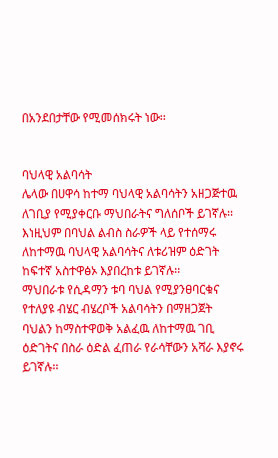በአንደበታቸው የሚመሰክሩት ነው፡፡


ባህላዊ አልባሳት
ሌላው በሀዋሳ ከተማ ባህላዊ አልባሳትን አዘጋጅተዉ ለገቢያ የሚያቀርቡ ማህበራትና ግለሰቦች ይገኛሉ፡፡ እነዚህም በባህል ልብስ ስራዎች ላይ የተሰማሩ ለከተማዉ ባህላዊ አልባሳትና ለቱሪዝም ዕድገት ከፍተኛ አስተዋፅኦ እያበረከቱ ይገኛሉ፡፡
ማህበራቱ የሲዳማን ቱባ ባህል የሚያንፀባርቁና የተለያዩ ብሄር ብሄረቦች አልባሳትን በማዘጋጀት ባህልን ከማስተዋወቅ አልፈዉ ለከተማዉ ገቢ ዕድገትና በስራ ዕድል ፈጠራ የራሳቸውን አሻራ እያኖሩ ይገኛሉ፡፡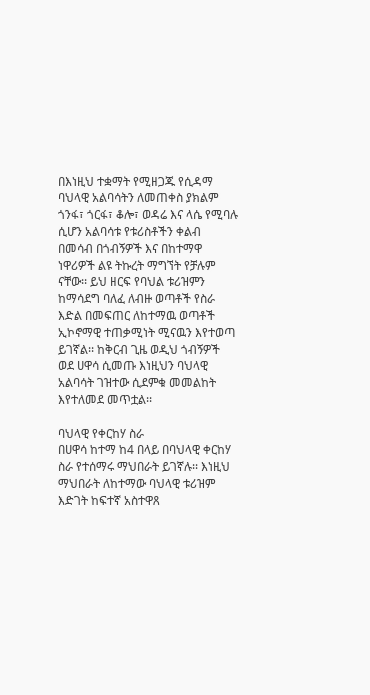በእነዚህ ተቋማት የሚዘጋጁ የሲዳማ ባህላዊ አልባሳትን ለመጠቀስ ያክልም ጎንፋ፣ ጎርፋ፣ ቆሎ፣ ወዳሬ እና ላሴ የሚባሉ ሲሆን አልባሳቱ የቱሪስቶችን ቀልብ በመሳብ በጎብኝዎች እና በከተማዋ ነዋሪዎች ልዩ ትኩረት ማግኘት የቻሉም ናቸው፡፡ ይህ ዘርፍ የባህል ቱሪዝምን ከማሳደግ ባለፈ ለብዙ ወጣቶች የስራ እድል በመፍጠር ለከተማዉ ወጣቶች ኢኮኖማዊ ተጠቃሚነት ሚናዉን እየተወጣ ይገኛል፡፡ ከቅርብ ጊዜ ወዲህ ጎብኝዎች ወደ ሀዋሳ ሲመጡ እነዚህን ባህላዊ አልባሳት ገዝተው ሲደምቁ መመልከት እየተለመደ መጥቷል፡፡

ባህላዊ የቀርከሃ ስራ
በሀዋሳ ከተማ ከ4 በላይ በባህላዊ ቀርከሃ ስራ የተሰማሩ ማህበራት ይገኛሉ፡፡ እነዚህ ማህበራት ለከተማው ባህላዊ ቱሪዝም እድገት ከፍተኛ አስተዋጸ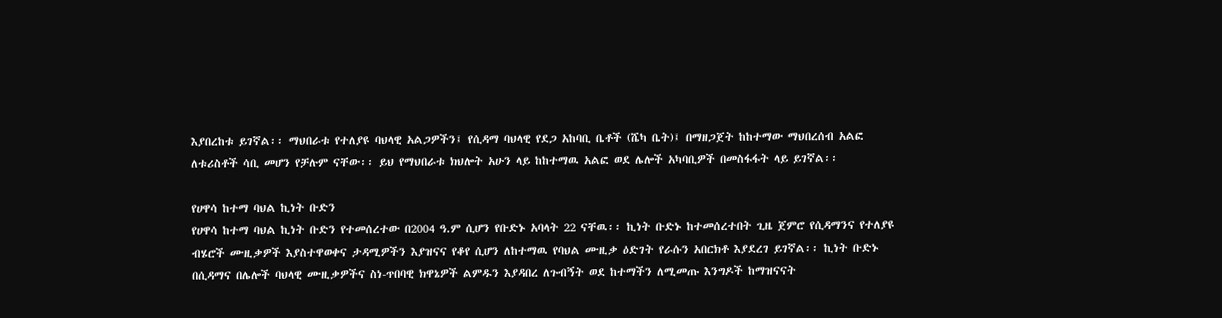እያበረከቱ ይገኛል፡፡ ማህበራቱ የተለያዩ ባህላዊ አልጋዎችን፤ የሲዳማ ባህላዊ የደጋ አከባቢ ቤቶች (ሼካ ቤት)፤ በማዘጋጀት ከከተማው ማህበረሰብ አልፎ ለቱሪስቶች ሳቢ መሆን የቻሉም ናቸው፡፡ ይህ የማህበራቱ ክህሎት አሁን ላይ ከከተማዉ አልፎ ወደ ሌሎች አካባቢዎች በመስፋፋት ላይ ይገኛል፡፡

የሀዋሳ ከተማ ባህል ኪነት ቡድን
የሀዋሳ ከተማ ባህል ኪነት ቡድን የተመሰረተው በ2004 ዓ.ም ሲሆን የቡድኑ አባላት 22 ናቸዉ፡፡ ኪነት ቡድኑ ከተመሰረተበት ጊዜ ጀምሮ የሲዳማንና የተለያዩ ብሄሮች ሙዚቃዎች እያስተዋወቀና ታዳሚዎችን እያዝናና የቆየ ሲሆን ለከተማዉ የባህል ሙዚቃ ዕድገት የራሱን አበርክቶ እያደረገ ይገኛል፡፡ ኪነት ቡድኑ በሲዳማና በሌሎች ባህላዊ ሙዚቃዎችና ስነ-ጥበባዊ ክዋኔዎች ልምዱን እያዳበረ ለጉብኝት ወደ ከተማችን ለሚመጡ እንግዶች ከማዝናናት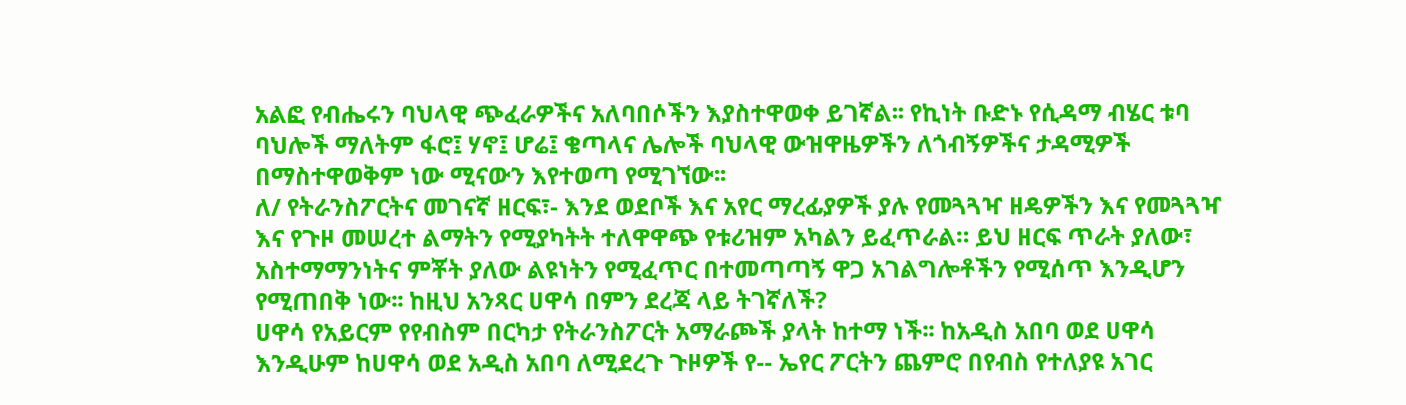አልፎ የብሔሩን ባህላዊ ጭፈራዎችና አለባበሶችን እያስተዋወቀ ይገኛል፡፡ የኪነት ቡድኑ የሲዳማ ብሄር ቱባ ባህሎች ማለትም ፋሮ፤ ሃኖ፤ ሆሬ፤ ቄጣላና ሌሎች ባህላዊ ውዝዋዜዎችን ለጎብኝዎችና ታዳሚዎች በማስተዋወቅም ነው ሚናውን እየተወጣ የሚገኘው፡፡
ለ/ የትራንስፖርትና መገናኛ ዘርፍ፣- እንደ ወደቦች እና አየር ማረፊያዎች ያሉ የመጓጓዣ ዘዴዎችን እና የመጓጓዣ እና የጉዞ መሠረተ ልማትን የሚያካትት ተለዋዋጭ የቱሪዝም አካልን ይፈጥራል። ይህ ዘርፍ ጥራት ያለው፣ አስተማማንነትና ምቾት ያለው ልዩነትን የሚፈጥር በተመጣጣኝ ዋጋ አገልግሎቶችን የሚሰጥ እንዲሆን የሚጠበቅ ነው፡፡ ከዚህ አንጻር ሀዋሳ በምን ደረጃ ላይ ትገኛለች?
ሀዋሳ የአይርም የየብስም በርካታ የትራንስፖርት አማራጮች ያላት ከተማ ነች፡፡ ከአዲስ አበባ ወደ ሀዋሳ እንዲሁም ከሀዋሳ ወደ አዲስ አበባ ለሚደረጉ ጉዞዎች የ-- ኤየር ፖርትን ጨምሮ በየብስ የተለያዩ አገር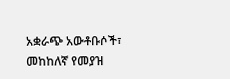አቋራጭ አውቶቡሶች፣ መከከለኛ የመያዝ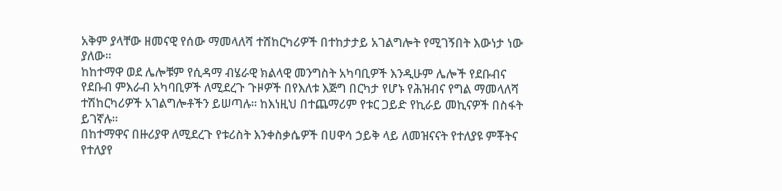አቅም ያላቸው ዘመናዊ የሰው ማመላለሻ ተሸከርካሪዎች በተከታታይ አገልግሎት የሚገኝበት እውነታ ነው ያለው፡፡
ከከተማዋ ወደ ሌሎቹም የሲዳማ ብሄራዊ ክልላዊ መንግስት አካባቢዎች እንዲሁም ሌሎች የደቡብና የደቡብ ምእራብ አካባቢዎች ለሚደረጉ ጉዞዎች በየእለቱ እጅግ በርካታ የሆኑ የሕዝብና የግል ማመላለሻ ተሽከርካሪዎች አገልግሎቶችን ይሠጣሉ፡፡ ከእነዚህ በተጨማሪም የቱር ጋይድ የኪራይ መኪናዎች በስፋት ይገኛሉ፡፡
በከተማዋና በዙሪያዋ ለሚደረጉ የቱሪስት እንቀስቃሴዎች በሀዋሳ ኃይቅ ላይ ለመዝናናት የተለያዩ ምቾትና የተለያየ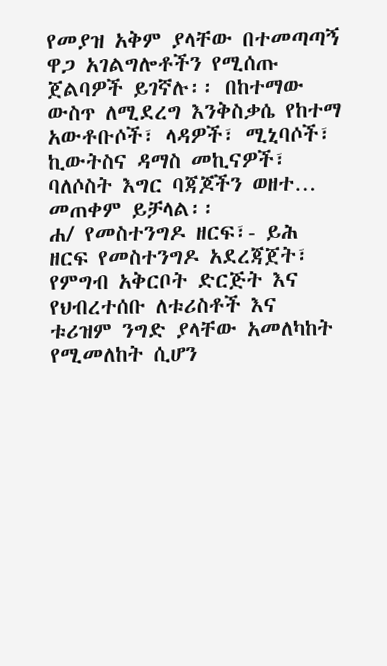የመያዝ አቅም ያላቸው በተመጣጣኝ ዋጋ አገልግሎቶችን የሚሰጡ ጀልባዎች ይገኛሉ፡፡ በከተማው ውስጥ ለሚደረግ እንቅስቃሴ የከተማ አውቶቡሶች፣ ላዳዎች፣ ሚኒባሶች፣ ኪውትስና ዳማስ መኪናዎች፣ ባለሶስት እግር ባጃጆችን ወዘተ… መጠቀም ይቻላል፡፡
ሐ/ የመስተንግዶ ዘርፍ፣- ይሕ ዘርፍ የመስተንግዶ አደረጃጀት፣ የምግብ አቅርቦት ድርጅት እና የህብረተሰቡ ለቱሪስቶች እና ቱሪዝም ንግድ ያላቸው አመለካከት የሚመለከት ሲሆን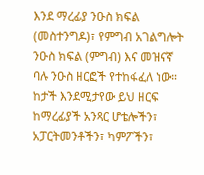እንደ ማረፊያ ንዑስ ክፍል (መስተንግዶ)፣ የምግብ አገልግሎት ንዑስ ክፍል (ምግብ) እና መዝናኛ ባሉ ንዑስ ዘርፎች የተከፋፈለ ነው። ከታች እንደሚታየው ይህ ዘርፍ ከማረፊያች አንጻር ሆቴሎችን፣ አፓርትመንቶችን፣ ካምፖችን፣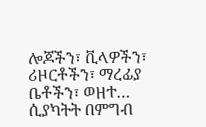ሎጆችን፣ ቪላዎችን፣ ሪዞርቶችን፣ ማረፊያ ቤቶችን፣ ወዘተ… ሲያካትት በምግብ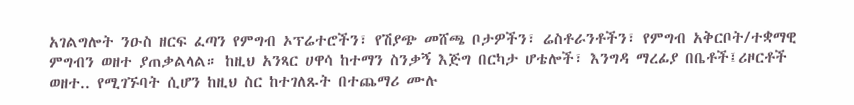አገልግሎት ንዑስ ዘርፍ ፈጣን የምግብ ኦፕሬተሮችን፣ የሽያጭ መሸጫ ቦታዎችን፣ ሬስቶራንቶችን፣ የምግብ አቅርቦት/ተቋማዊ ምግብን ወዘተ ያጠቃልላል። ከዚህ አንጻር ሀዋሳ ከተማን ስንቃኝ እጅግ በርካታ ሆቴሎች፣ እንግዳ ማረፊያ በቤቶች፤ሪዞርቶች ወዘተ.. የሚገኙባት ሲሆን ከዚህ ስር ከተገለጹት በተጨማሪ ሙሉ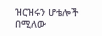ዝርዝሩን ሆቴሎች በሚለው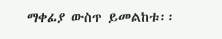ማቀፊያ ውስጥ ይመልከቱ፡፡